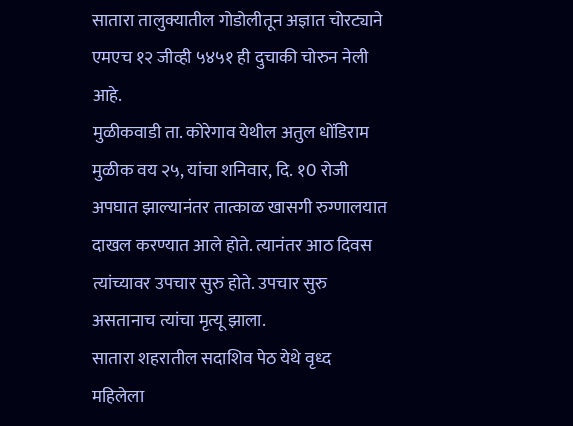सातारा तालुक्यातील गोडोलीतून अज्ञात चोरट्याने एमएच १२ जीव्ही ५४५१ ही दुचाकी चोरुन नेली आहे.
मुळीकवाडी ता. कोरेगाव येथील अतुल धोंडिराम मुळीक वय २५, यांचा शनिवार, दि. १0 रोजी अपघात झाल्यानंतर तात्काळ खासगी रुग्णालयात दाखल करण्यात आले होते. त्यानंतर आठ दिवस त्यांच्यावर उपचार सुरु होते. उपचार सुरु असतानाच त्यांचा मृत्यू झाला.
सातारा शहरातील सदाशिव पेठ येथे वृध्द महिलेला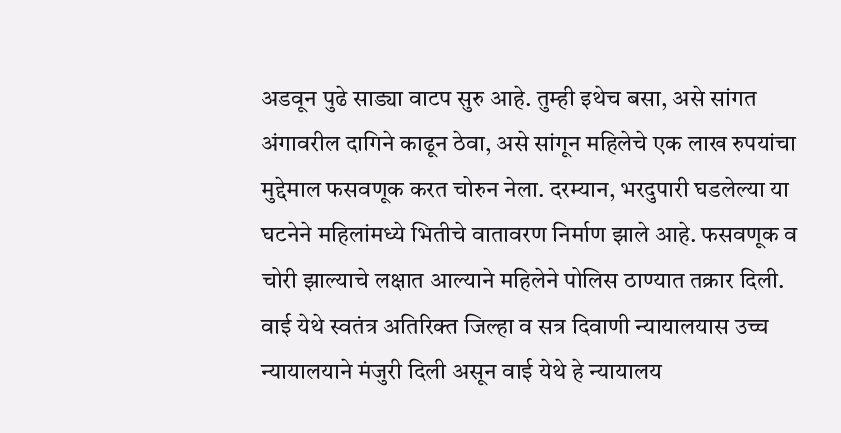अडवून पुढे साड्या वाटप सुरु आहे. तुम्ही इथेच बसा, असे सांगत अंगावरील दागिने काढून ठेवा, असे सांगून महिलेचे एक लाख रुपयांचा मुद्देमाल फसवणूक करत चोरुन नेला. दरम्यान, भरदुपारी घडलेल्या या घटनेने महिलांमध्ये भितीचे वातावरण निर्माण झाले आहे. फसवणूक व चोरी झाल्याचे लक्षात आल्याने महिलेने पोलिस ठाण्यात तक्रार दिली.
वाई येथे स्वतंत्र अतिरिक्त जिल्हा व सत्र दिवाणी न्यायालयास उच्च न्यायालयाने मंजुरी दिली असून वाई येथे हे न्यायालय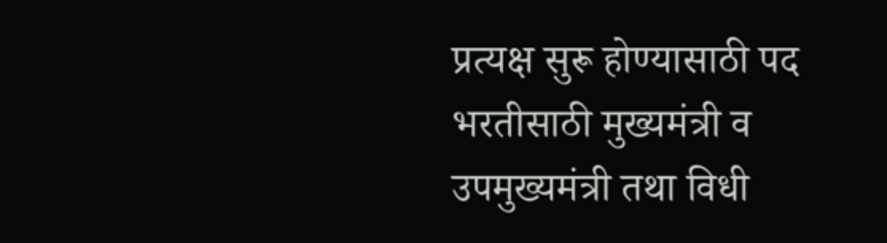प्रत्यक्ष सुरू होण्यासाठी पद भरतीसाठी मुख्यमंत्री व उपमुख्यमंत्री तथा विधी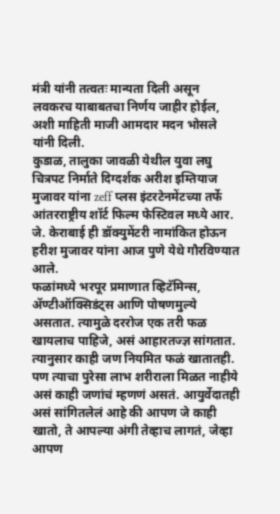मंत्री यांनी तत्वतः मान्यता दिली असून लवकरच याबाबतचा निर्णय जाहीर होईल, अशी माहिती माजी आमदार मदन भोसले यांनी दिली.
कुडाळ, तालुका जावळी येथील युवा लघु चित्रपट निर्माते दिग्दर्शक अरीश इम्तियाज मुजावर यांना zeff प्लस इंटरटेनमेंटच्या तर्फे आंतरराष्ट्रीय शॉर्ट फिल्म फेस्टिवल मध्ये आर. जे. केराबाई ही डॉक्युमेंटरी नामांकित होऊन हरीश मुजावर यांना आज पुणे येथे गौरविण्यात आले.
फळांमध्ये भरपूर प्रमाणात व्हिटॅमिन्स, ॲण्टीऑक्सिडंट्स आणि पोषणमुल्ये असतात. त्यामुळे दररोज एक तरी फळ खायलाच पाहिजे, असं आहारतज्ज्ञ सांगतात. त्यानुसार काही जण नियमित फळं खातातही. पण त्याचा पुरेसा लाभ शरीराला मिळत नाहीये असं काही जणांचं म्हणणं असतं. आयुर्वेदातही असं सांगितलेलं आहे की आपण जे काही खातो, ते आपल्या अंगी तेव्हाच लागतं, जेव्हा आपण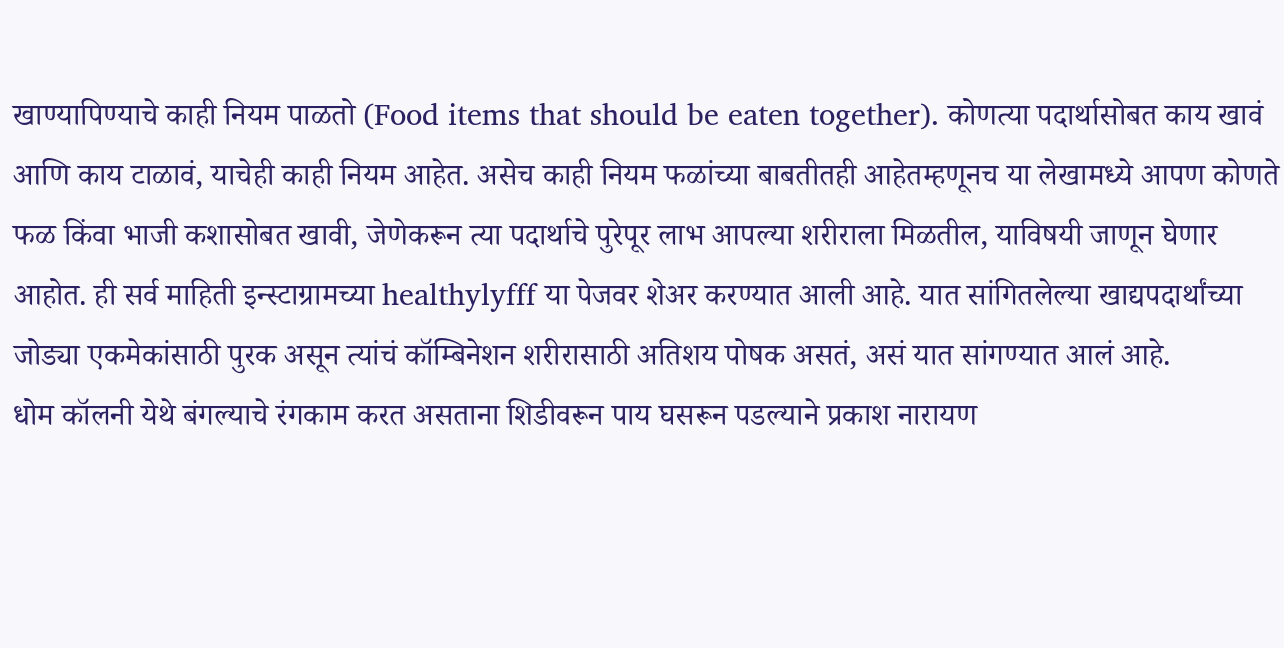खाण्यापिण्याचे काही नियम पाळतो (Food items that should be eaten together). कोणत्या पदार्थासोबत काय खावं आणि काय टाळावं, याचेही काही नियम आहेत. असेच काही नियम फळांच्या बाबतीतही आहेतम्हणूनच या लेखामध्ये आपण कोणते फळ किंवा भाजी कशासोबत खावी, जेणेकरून त्या पदार्थाचे पुरेपूर लाभ आपल्या शरीराला मिळतील, याविषयी जाणून घेणार आहोत. ही सर्व माहिती इन्स्टाग्रामच्या healthylyfff या पेजवर शेअर करण्यात आली आहे. यात सांगितलेल्या खाद्यपदार्थांच्या जोड्या एकमेकांसाठी पुरक असून त्यांचं कॉम्बिनेशन शरीरासाठी अतिशय पोषक असतं, असं यात सांगण्यात आलं आहे.
धोम कॉलनी येथे बंगल्याचे रंगकाम करत असताना शिडीवरून पाय घसरून पडल्याने प्रकाश नारायण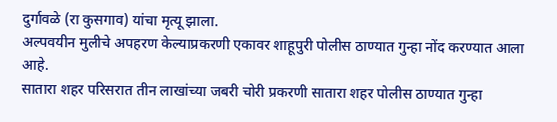दुर्गावळे (रा कुसगाव) यांचा मृत्यू झाला.
अल्पवयीन मुलीचे अपहरण केल्याप्रकरणी एकावर शाहूपुरी पोलीस ठाण्यात गुन्हा नोंद करण्यात आला आहे.
सातारा शहर परिसरात तीन लाखांच्या जबरी चोरी प्रकरणी सातारा शहर पोलीस ठाण्यात गुन्हा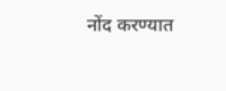नोंद करण्यात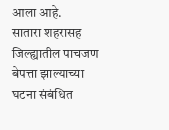आला आहे.
सातारा शहरासह जिल्ह्यातील पाचजण बेपत्ता झाल्याच्या घटना संबंधित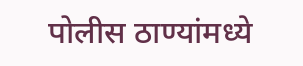पोलीस ठाण्यांमध्ये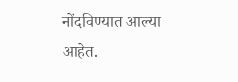नोंदविण्यात आल्या आहेत.